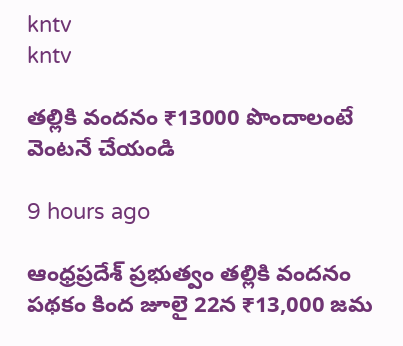kntv
kntv

తల్లికి వందనం ₹13000 పొందాలంటే వెంటనే చేయండి

9 hours ago

ఆంధ్రప్రదేశ్ ప్రభుత్వం తల్లికి వందనం పథకం కింద జూలై 22న ₹13,000 జమ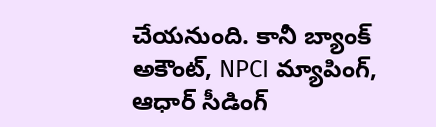చేయనుంది. కానీ బ్యాంక్ అకౌంట్, NPCI మ్యాపింగ్, ఆధార్ సీడింగ్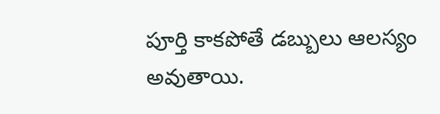పూర్తి కాకపోతే డబ్బులు ఆలస్యం అవుతాయి.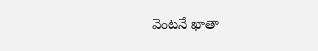వెంటనే ఖాతా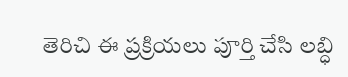తెరిచి ఈ ప్రక్రియలు పూర్తి చేసి లబ్ధి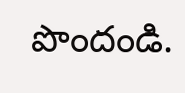పొందండి.